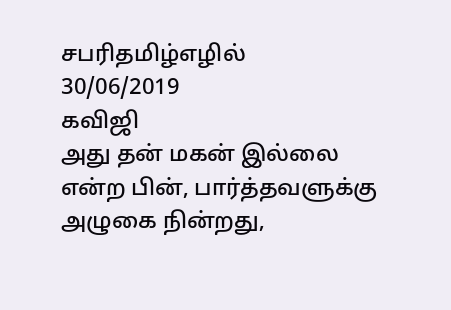சபரிதமிழ்எழில்
30/06/2019
கவிஜி
அது தன் மகன் இல்லை என்ற பின், பார்த்தவளுக்கு அழுகை நின்றது,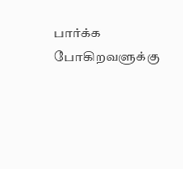பார்க்க போகிறவளுக்கு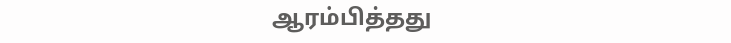ஆரம்பித்தது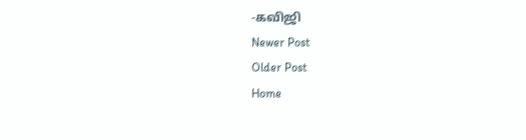-கவிஜி
Newer Post
Older Post
Home